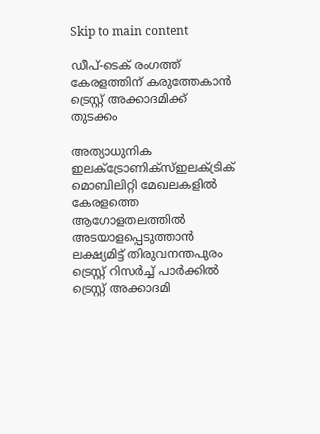Skip to main content

ഡീപ്-ടെക് രംഗത്ത് കേരളത്തിന് കരുത്തേകാൻ ട്രെസ്റ്റ് അക്കാദമിക്ക് തുടക്കം

അത്യാധുനിക ഇലക്ട്രോണിക്സ്ഇലക്ട്രിക് മൊബിലിറ്റി മേഖലകളിൽ കേരളത്തെ ആഗോളതലത്തിൽ അടയാളപ്പെടുത്താൻ ലക്ഷ്യമിട്ട് തിരുവനന്തപുരം ട്രെസ്റ്റ് റിസർച്ച് പാർക്കിൽ ട്രെസ്റ്റ് അക്കാദമി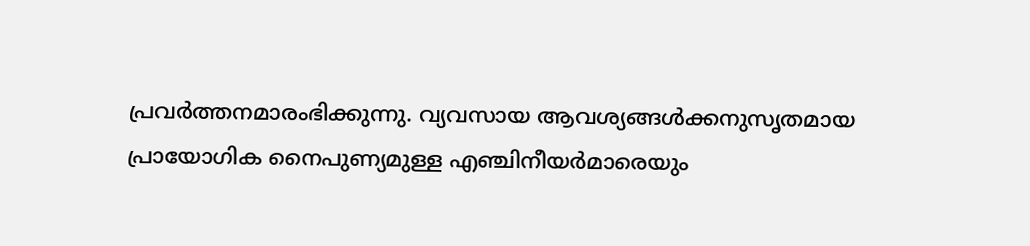പ്രവർത്തനമാരംഭിക്കുന്നു. വ്യവസായ ആവശ്യങ്ങൾക്കനുസൃതമായ പ്രായോഗിക നൈപുണ്യമുള്ള എഞ്ചിനീയർമാരെയും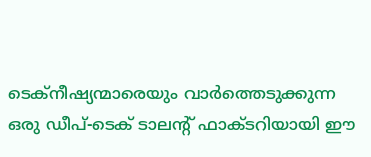ടെക്‌നീഷ്യന്മാരെയും വാർത്തെടുക്കുന്ന ഒരു ഡീപ്-ടെക് ടാലന്റ് ഫാക്ടറിയായി ഈ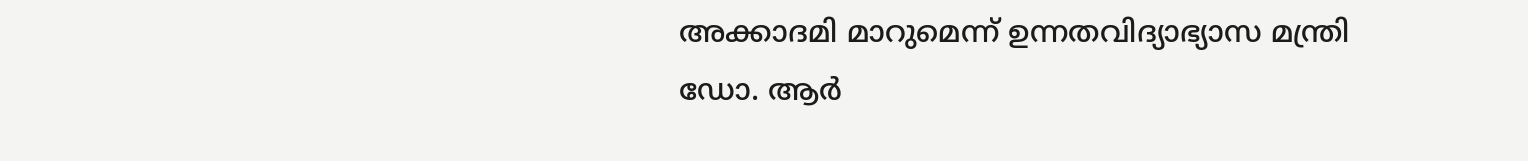അക്കാദമി മാറുമെന്ന് ഉന്നതവിദ്യാഭ്യാസ മന്ത്രി ഡോ. ആർ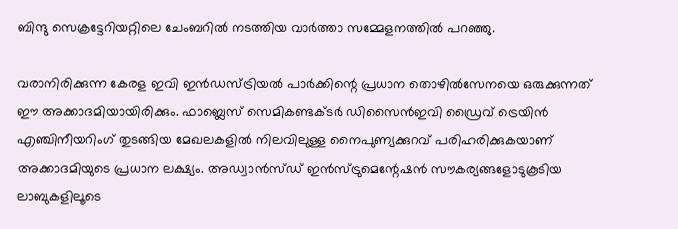ബിന്ദു സെക്രട്ടേറിയറ്റിലെ ചേംബറിൽ നടത്തിയ വാർത്താ സമ്മേളനത്തിൽ പറഞ്ഞു.

വരാനിരിക്കുന്ന കേരള ഇവി ഇൻഡസ്ട്രിയൽ പാർക്കിന്റെ പ്രധാന തൊഴിൽസേനയെ ഒരുക്കുന്നത് ഈ അക്കാദമിയായിരിക്കും. ഫാബ്ലെസ് സെമികണ്ടക്ടർ ഡിസൈൻഇവി ഡ്രൈവ് ട്രെയിൻ എഞ്ചിനീയറിംഗ് തുടങ്ങിയ മേഖലകളിൽ നിലവിലുള്ള നൈപുണ്യക്കുറവ് പരിഹരിക്കുകയാണ് അക്കാദമിയുടെ പ്രധാന ലക്ഷ്യം. അഡ്വാൻസ്ഡ് ഇൻസ്ട്രുമെന്റേഷൻ സൗകര്യങ്ങളോടുകൂടിയ ലാബുകളിലൂടെ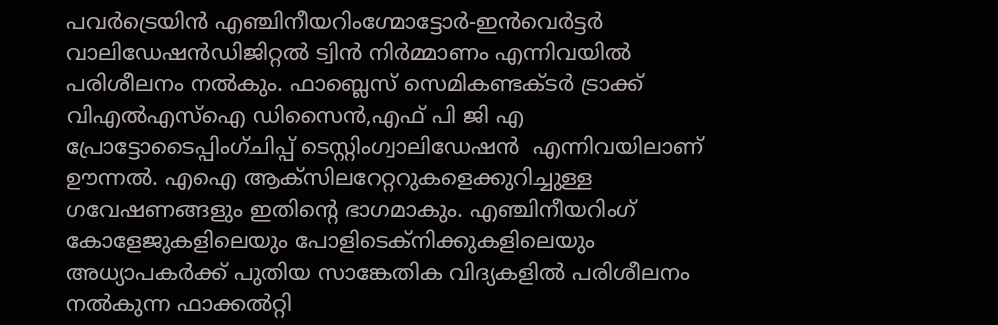പവർട്രെയിൻ എഞ്ചിനീയറിംഗ്മോട്ടോർ-ഇൻവെർട്ടർ വാലിഡേഷൻഡിജിറ്റൽ ട്വിൻ നിർമ്മാണം എന്നിവയിൽ പരിശീലനം നൽകും. ഫാബ്ലെസ് സെമികണ്ടക്ടർ ട്രാക്ക് വിഎൽഎസ്ഐ ഡിസൈൻ,എഫ് പി ജി എ പ്രോട്ടോടൈപ്പിംഗ്ചിപ്പ് ടെസ്റ്റിംഗ്വാലിഡേഷൻ  എന്നിവയിലാണ് ഊന്നൽ. എഐ ആക്സിലറേറ്ററുകളെക്കുറിച്ചുള്ള ഗവേഷണങ്ങളും ഇതിന്റെ ഭാഗമാകും. എഞ്ചിനീയറിംഗ് കോളേജുകളിലെയും പോളിടെക്നിക്കുകളിലെയും അധ്യാപകർക്ക് പുതിയ സാങ്കേതിക വിദ്യകളിൽ പരിശീലനം നൽകുന്ന ഫാക്കൽറ്റി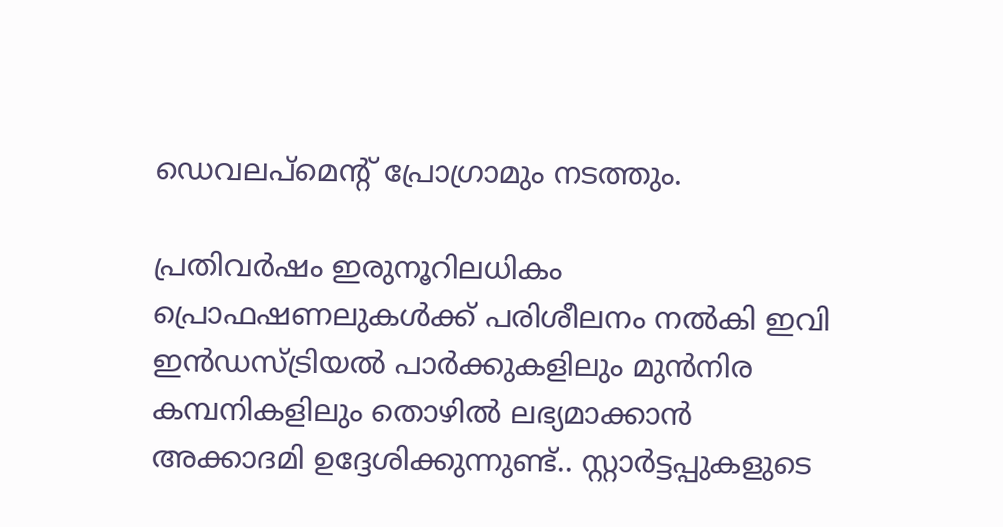ഡെവലപ്മെന്റ് പ്രോഗ്രാമും നടത്തും.

പ്രതിവർഷം ഇരുനൂറിലധികം പ്രൊഫഷണലുകൾക്ക് പരിശീലനം നൽകി ഇവി ഇൻഡസ്ട്രിയൽ പാർക്കുകളിലും മുൻനിര കമ്പനികളിലും തൊഴിൽ ലഭ്യമാക്കാൻ അക്കാദമി ഉദ്ദേശിക്കുന്നുണ്ട്.. സ്റ്റാർട്ടപ്പുകളുടെ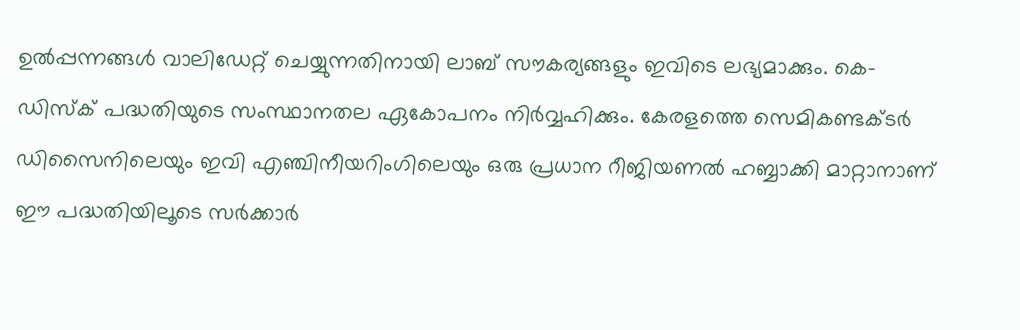ഉൽപ്പന്നങ്ങൾ വാലിഡേറ്റ് ചെയ്യുന്നതിനായി ലാബ് സൗകര്യങ്ങളും ഇവിടെ ലഭ്യമാക്കും. കെ-ഡിസ്‌ക് പദ്ധതിയുടെ സംസ്ഥാനതല ഏകോപനം നിർവ്വഹിക്കും. കേരളത്തെ സെമികണ്ടക്ടർ ഡിസൈനിലെയും ഇവി എഞ്ചിനീയറിംഗിലെയും ഒരു പ്രധാന റീജിയണൽ ഹബ്ബാക്കി മാറ്റാനാണ് ഈ പദ്ധതിയിലൂടെ സർക്കാർ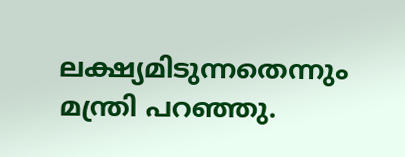ലക്ഷ്യമിടുന്നതെന്നും മന്ത്രി പറഞ്ഞു.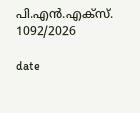പി.എൻ.എക്‌സ്. 1092/2026

date